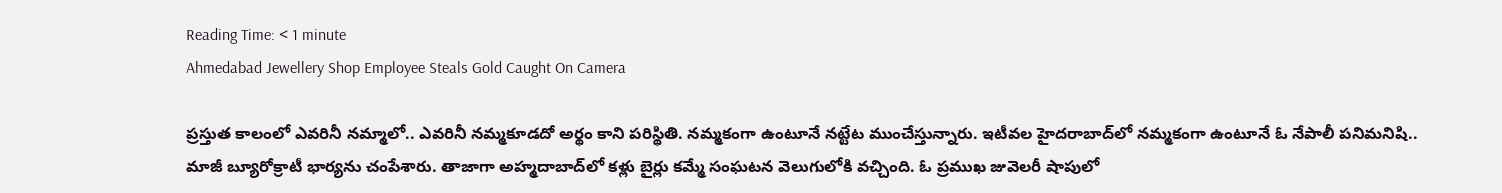Reading Time: < 1 minute
Ahmedabad Jewellery Shop Employee Steals Gold Caught On Camera

ప్రస్తుత కాలంలో ఎవరినీ నమ్మాలో.. ఎవరినీ నమ్మకూడదో అర్థం కాని పరిస్థితి. నమ్మకంగా ఉంటూనే నట్టేట ముంచేస్తున్నారు. ఇటీవల హైదరాబాద్‌లో నమ్మకంగా ఉంటూనే ఓ నేపాలీ పనిమనిషి.. మాజీ బ్యూరోక్రాటీ భార్యను చంపేశారు. తాజాగా అహ్మదాబాద్‌లో కళ్లు బైర్లు కమ్మే సంఘటన వెలుగులోకి వచ్చింది. ఓ ప్రముఖ జువెలరీ షాపులో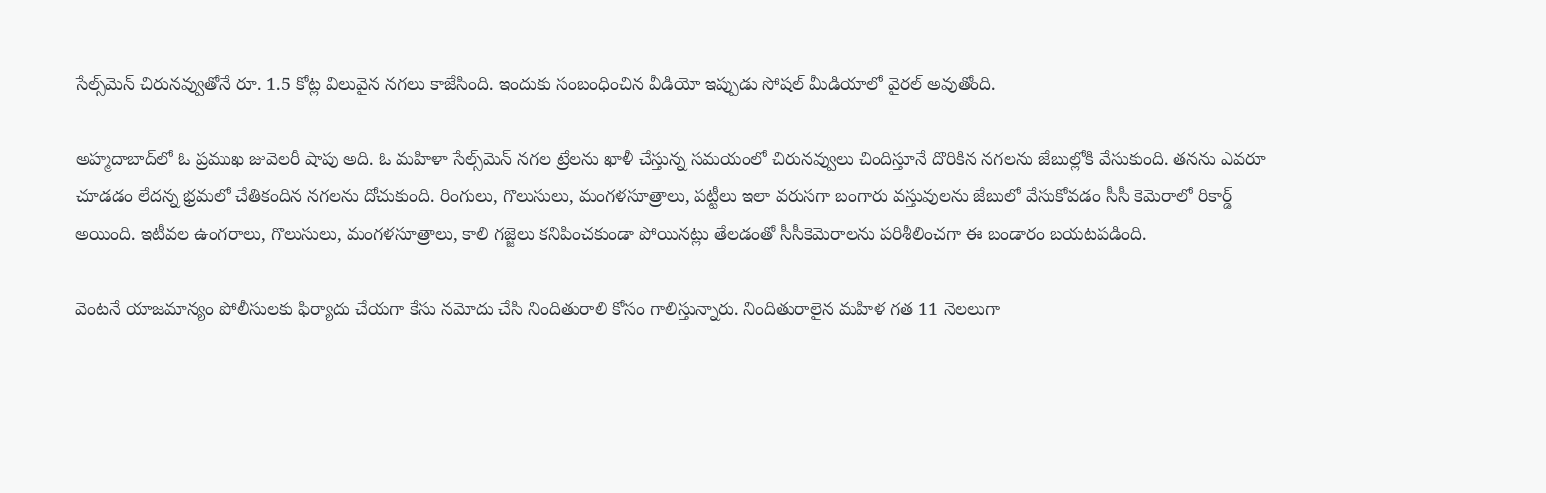సేల్స్‌మెన్ చిరునవ్వుతోనే రూ. 1.5 కోట్ల విలువైన నగలు కాజేసింది. ఇందుకు సంబంధించిన వీడియో ఇప్పుడు సోషల్ మీడియాలో వైరల్ అవుతోంది.

అహ్మదాబాద్‌లో ఓ ప్రముఖ జువెలరీ షాపు అది. ఓ మహిళా సేల్స్‌మెన్ నగల ట్రేలను ఖాళీ చేస్తున్న సమయంలో చిరునవ్వులు చిందిస్తూనే దొరికిన నగలను జేబుల్లోకి వేసుకుంది. తనను ఎవరూ చూడడం లేదన్న భ్రమలో చేతికందిన నగలను దోచుకుంది. రింగులు, గొలుసులు, మంగళసూత్రాలు, పట్టీలు ఇలా వరుసగా బంగారు వస్తువులను జేబులో వేసుకోవడం సీసీ కెమెరాలో రికార్డ్ అయింది. ఇటీవల ఉంగరాలు, గొలుసులు, మంగళసూత్రాలు, కాలి గజ్జెలు కనిపించకుండా పోయినట్లు తేలడంతో సీసీకెమెరాలను పరిశీలించగా ఈ బండారం బయటపడింది.

వెంటనే యాజమాన్యం పోలీసులకు ఫిర్యాదు చేయగా కేసు నమోదు చేసి నిందితురాలి కోసం గాలిస్తున్నారు. నిందితురాలైన మహిళ గత 11 నెలలుగా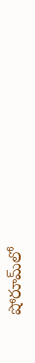షోరూమ్‌లో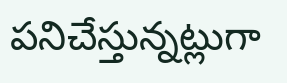పనిచేస్తున్నట్లుగా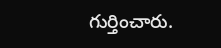గుర్తించారు.